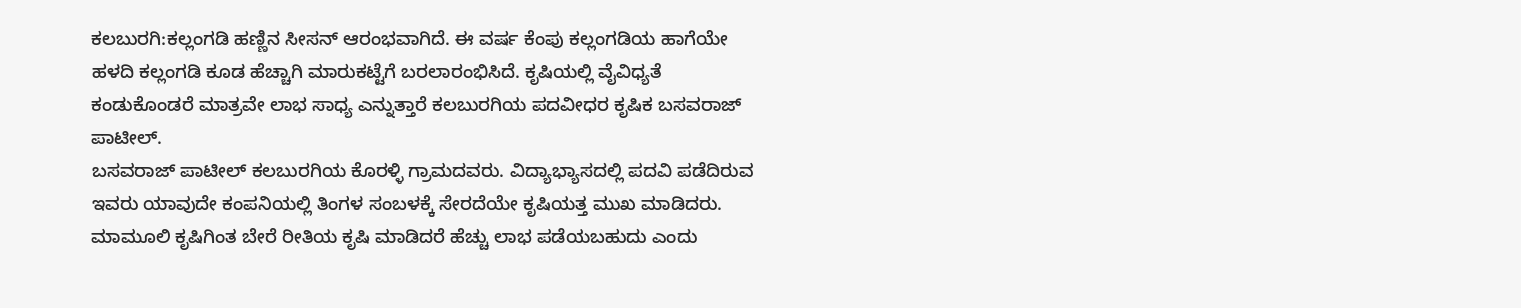ಕಲಬುರಗಿ:ಕಲ್ಲಂಗಡಿ ಹಣ್ಣಿನ ಸೀಸನ್ ಆರಂಭವಾಗಿದೆ. ಈ ವರ್ಷ ಕೆಂಪು ಕಲ್ಲಂಗಡಿಯ ಹಾಗೆಯೇ ಹಳದಿ ಕಲ್ಲಂಗಡಿ ಕೂಡ ಹೆಚ್ಚಾಗಿ ಮಾರುಕಟ್ಟೆಗೆ ಬರಲಾರಂಭಿಸಿದೆ. ಕೃಷಿಯಲ್ಲಿ ವೈವಿಧ್ಯತೆ ಕಂಡುಕೊಂಡರೆ ಮಾತ್ರವೇ ಲಾಭ ಸಾಧ್ಯ ಎನ್ನುತ್ತಾರೆ ಕಲಬುರಗಿಯ ಪದವೀಧರ ಕೃಷಿಕ ಬಸವರಾಜ್ ಪಾಟೀಲ್.
ಬಸವರಾಜ್ ಪಾಟೀಲ್ ಕಲಬುರಗಿಯ ಕೊರಳ್ಳಿ ಗ್ರಾಮದವರು. ವಿದ್ಯಾಭ್ಯಾಸದಲ್ಲಿ ಪದವಿ ಪಡೆದಿರುವ ಇವರು ಯಾವುದೇ ಕಂಪನಿಯಲ್ಲಿ ತಿಂಗಳ ಸಂಬಳಕ್ಕೆ ಸೇರದೆಯೇ ಕೃಷಿಯತ್ತ ಮುಖ ಮಾಡಿದರು. ಮಾಮೂಲಿ ಕೃಷಿಗಿಂತ ಬೇರೆ ರೀತಿಯ ಕೃಷಿ ಮಾಡಿದರೆ ಹೆಚ್ಚು ಲಾಭ ಪಡೆಯಬಹುದು ಎಂದು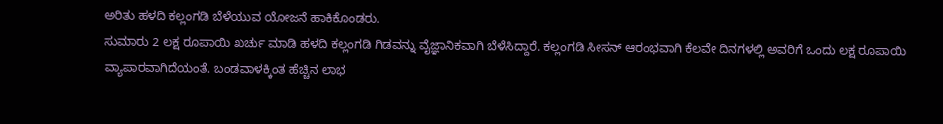ಅರಿತು ಹಳದಿ ಕಲ್ಲಂಗಡಿ ಬೆಳೆಯುವ ಯೋಜನೆ ಹಾಕಿಕೊಂಡರು.
ಸುಮಾರು 2 ಲಕ್ಷ ರೂಪಾಯಿ ಖರ್ಚು ಮಾಡಿ ಹಳದಿ ಕಲ್ಲಂಗಡಿ ಗಿಡವನ್ನು ವೈಜ್ಞಾನಿಕವಾಗಿ ಬೆಳೆಸಿದ್ದಾರೆ. ಕಲ್ಲಂಗಡಿ ಸೀಸನ್ ಆರಂಭವಾಗಿ ಕೆಲವೇ ದಿನಗಳಲ್ಲಿ ಅವರಿಗೆ ಒಂದು ಲಕ್ಷ ರೂಪಾಯಿ ವ್ಯಾಪಾರವಾಗಿದೆಯಂತೆ. ಬಂಡವಾಳಕ್ಕಿಂತ ಹೆಚ್ಚಿನ ಲಾಭ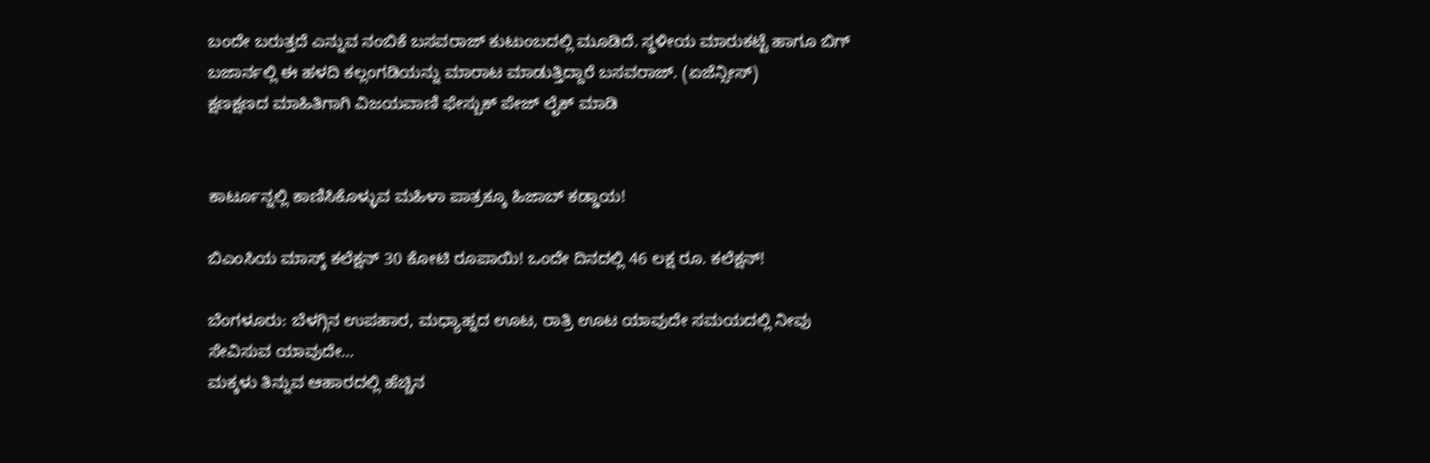ಬಂದೇ ಬರುತ್ತದೆ ಎನ್ನುವ ನಂಬಿಕೆ ಬಸವರಾಜ್ ಕುಟುಂಬದಲ್ಲಿ ಮೂಡಿದೆ. ಸ್ಥಳೀಯ ಮಾರುಕಟ್ಟೆ ಹಾಗೂ ಬಿಗ್ ಬಜಾರ್ನಲ್ಲಿ ಈ ಹಳದಿ ಕಲ್ಲಂಗಡಿಯನ್ನು ಮಾರಾಟ ಮಾಡುತ್ತಿದ್ದಾರೆ ಬಸವರಾಜ್. (ಏಜೆನ್ಸೀಸ್)
ಕ್ಷಣಕ್ಷಣದ ಮಾಹಿತಿಗಾಗಿ ವಿಜಯವಾಣಿ ಫೇಸ್ಬುಕ್ ಪೇಜ್ ಲೈಕ್ ಮಾಡಿ


ಕಾರ್ಟೂನ್ನಲ್ಲಿ ಕಾಣಿಸಿಕೊಳ್ಳುವ ಮಹಿಳಾ ಪಾತ್ರಕ್ಕೂ ಹಿಜಾಬ್ ಕಡ್ಡಾಯ!

ಬಿಎಂಸಿಯ ಮಾಸ್ಕ್ ಕಲೆಕ್ಷನ್ 30 ಕೋಟಿ ರೂಪಾಯಿ! ಒಂದೇ ದಿನದಲ್ಲಿ 46 ಲಕ್ಷ ರೂ. ಕಲೆಕ್ಷನ್!

ಬೆಂಗಳೂರು: ಬೆಳಗ್ಗಿನ ಉಪಹಾರ, ಮಧ್ಯಾಹ್ನದ ಊಟ, ರಾತ್ರಿ ಊಟ ಯಾವುದೇ ಸಮಯದಲ್ಲಿ ನೀವು ಸೇವಿಸುವ ಯಾವುದೇ…
ಮಕ್ಕಳು ತಿನ್ನುವ ಆಹಾರದಲ್ಲಿ ಹೆಚ್ಚಿನ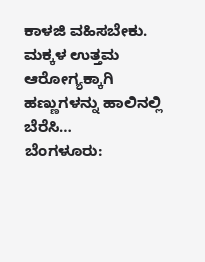ಕಾಳಜಿ ವಹಿಸಬೇಕು. ಮಕ್ಕಳ ಉತ್ತಮ ಆರೋಗ್ಯಕ್ಕಾಗಿ ಹಣ್ಣುಗಳನ್ನು ಹಾಲಿನಲ್ಲಿ ಬೆರೆಸಿ…
ಬೆಂಗಳೂರು: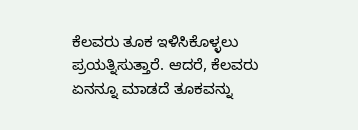ಕೆಲವರು ತೂಕ ಇಳಿಸಿಕೊಳ್ಳಲು ಪ್ರಯತ್ನಿಸುತ್ತಾರೆ. ಆದರೆ, ಕೆಲವರು ಏನನ್ನೂ ಮಾಡದೆ ತೂಕವನ್ನು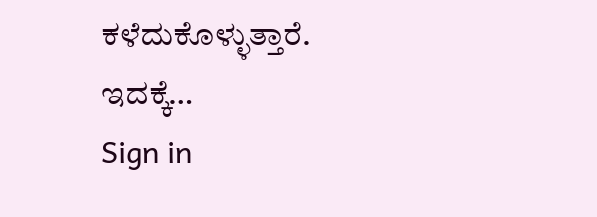ಕಳೆದುಕೊಳ್ಳುತ್ತಾರೆ. ಇದಕ್ಕೆ…
Sign in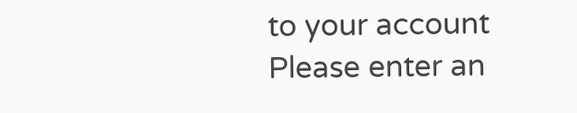to your account
Please enter an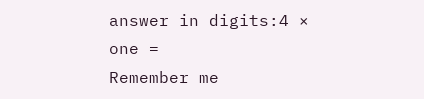answer in digits:4 × one =
Remember me